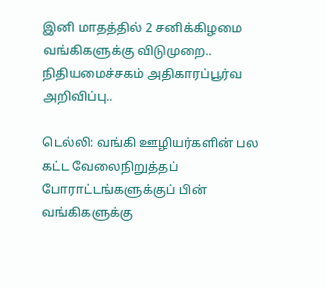இனி மாதத்தில் 2 சனிக்கிழமை வங்கிகளுக்கு விடுமுறை.. நிதியமைச்சகம் அதிகாரப்பூர்வ அறிவிப்பு..

டெல்லி: வங்கி ஊழியர்களின் பல கட்ட வேலைநிறுத்தப் போராட்டங்களுக்குப் பின் வங்கிகளுக்கு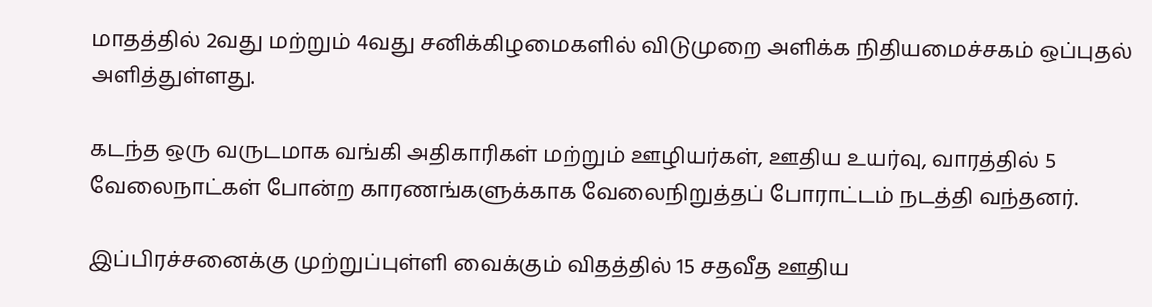மாதத்தில் 2வது மற்றும் 4வது சனிக்கிழமைகளில் விடுமுறை அளிக்க நிதியமைச்சகம் ஒப்புதல் அளித்துள்ளது.

கடந்த ஒரு வருடமாக வங்கி அதிகாரிகள் மற்றும் ஊழியர்கள், ஊதிய உயர்வு, வாரத்தில் 5 வேலைநாட்கள் போன்ற காரணங்களுக்காக வேலைநிறுத்தப் போராட்டம் நடத்தி வந்தனர்.

இப்பிரச்சனைக்கு முற்றுப்புள்ளி வைக்கும் விதத்தில் 15 சதவீத ஊதிய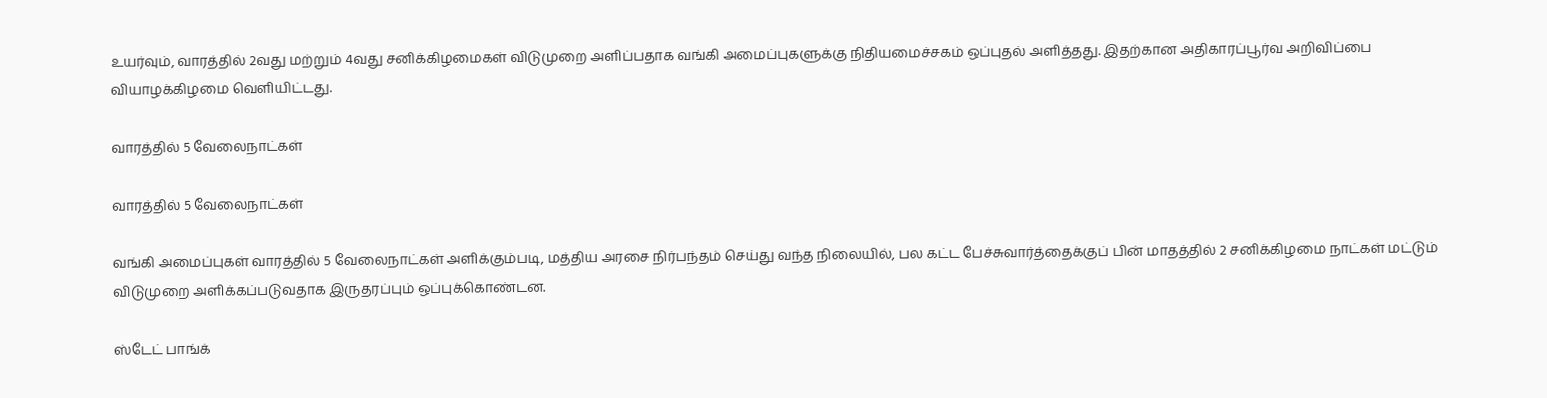உயர்வும், வாரத்தில் 2வது மற்றும் 4வது சனிக்கிழமைகள் விடுமுறை அளிப்பதாக வங்கி அமைப்புகளுக்கு நிதியமைச்சகம் ஒப்புதல் அளித்தது. இதற்கான அதிகாரப்பூர்வ அறிவிப்பை வியாழக்கிழமை வெளியிட்டது.

வாரத்தில் 5 வேலைநாட்கள்

வாரத்தில் 5 வேலைநாட்கள்

வங்கி அமைப்புகள் வாரத்தில் 5 வேலைநாட்கள் அளிக்கும்படி, மத்திய அரசை நிர்பந்தம் செய்து வந்த நிலையில், பல கட்ட பேச்சுவார்த்தைக்குப் பின் மாதத்தில் 2 சனிக்கிழமை நாட்கள் மட்டும் விடுமுறை அளிக்கப்படுவதாக இருதரப்பும் ஒப்புக்கொண்டன.

ஸ்டேட் பாங்க்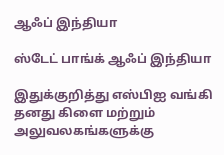ஆஃப் இந்தியா

ஸ்டேட் பாங்க் ஆஃப் இந்தியா

இதுக்குறித்து எஸ்பிஐ வங்கி தனது கிளை மற்றும் அலுவலகங்களுக்கு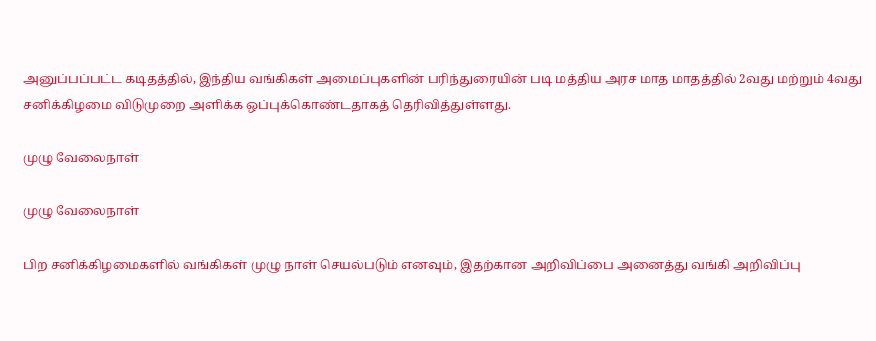அனுப்பப்பட்ட கடிதத்தில், இந்திய வங்கிகள் அமைப்புகளின் பரிந்துரையின் படி மத்திய அரச மாத மாதத்தில் 2வது மற்றும் 4வது சனிக்கிழமை விடுமுறை அளிக்க ஒப்புக்கொண்டதாகத் தெரிவித்துள்ளது.

முழு வேலைநாள்

முழு வேலைநாள்

பிற சனிக்கிழமைகளில் வங்கிகள் முழு நாள் செயல்படும் எனவும், இதற்கான அறிவிப்பை அனைத்து வங்கி அறிவிப்பு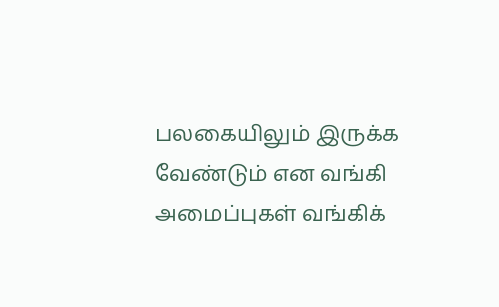பலகையிலும் இருக்க வேண்டும் என வங்கி அமைப்புகள் வங்கிக்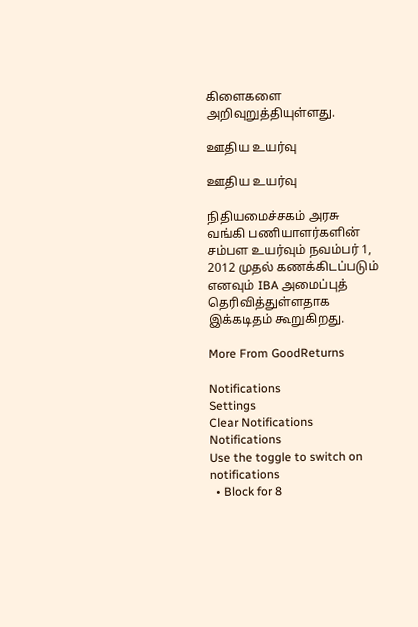கிளைகளை அறிவுறுத்தியுள்ளது.

ஊதிய உயர்வு

ஊதிய உயர்வு

நிதியமைச்சகம் அரசு வங்கி பணியாளர்களின் சம்பள உயர்வும் நவம்பர் 1, 2012 முதல் கணக்கிடப்படும் எனவும் IBA அமைப்புத் தெரிவித்துள்ளதாக இக்கடிதம் கூறுகிறது.

More From GoodReturns

Notifications
Settings
Clear Notifications
Notifications
Use the toggle to switch on notifications
  • Block for 8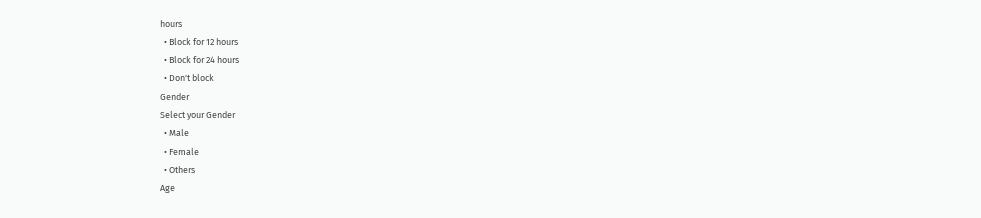hours
  • Block for 12 hours
  • Block for 24 hours
  • Don't block
Gender
Select your Gender
  • Male
  • Female
  • Others
Age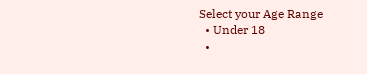Select your Age Range
  • Under 18
  •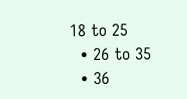18 to 25
  • 26 to 35
  • 36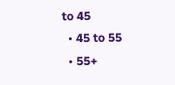to 45
  • 45 to 55
  • 55+